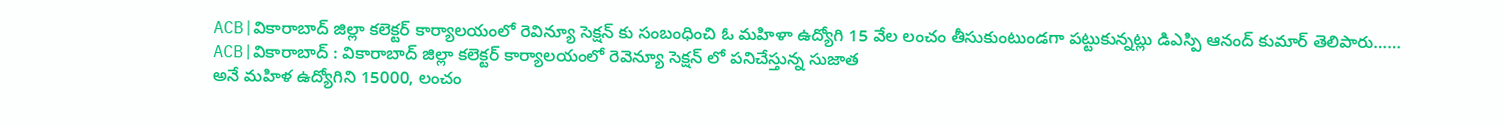ACB|వికారాబాద్ జిల్లా కలెక్టర్ కార్యాలయంలో రెవిన్యూ సెక్షన్ కు సంబంధించి ఓ మహిళా ఉద్యోగి 15 వేల లంచం తీసుకుంటుండగా పట్టుకున్నట్లు డిఎస్పి ఆనంద్ కుమార్ తెలిపారు……
ACB|వికారాబాద్ : వికారాబాద్ జిల్లా కలెక్టర్ కార్యాలయంలో రెవెన్యూ సెక్షన్ లో పనిచేస్తున్న సుజాత
అనే మహిళ ఉద్యోగిని 15000, లంచం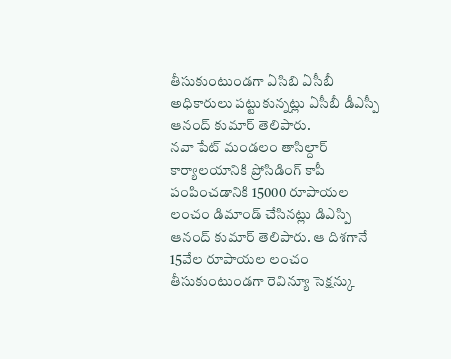తీసుకుంటుండగా ఏసిబి ఏసీబీ అధికారులు పట్టుకున్నట్లు ఏసీబీ డీఎస్పీ ఆనంద్ కుమార్ తెలిపారు.
నవా పేట్ మండలం తాసిల్దార్ కార్యాలయానికి ప్రోసిడింగ్ కాపీ పంపించడానికి 15000 రూపాయల లంచం డిమాండ్ చేసినట్లు డిఎస్పి ఆనంద్ కుమార్ తెలిపారు. ఆ దిశగానే 15వేల రూపాయల లంచం తీసుకుంటుండగా రెవిన్యూ సెక్షన్కు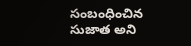సంబంధించిన సుజాత అని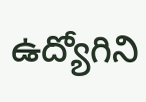ఉద్యోగిని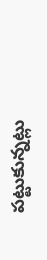పట్టుకున్నట్లు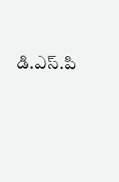డి.ఎస్.పి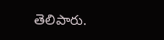తెలిపారు.